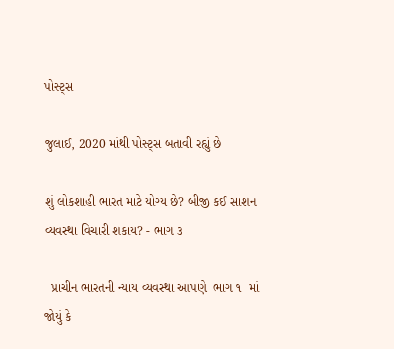પોસ્ટ્સ

જુલાઈ, 2020 માંથી પોસ્ટ્સ બતાવી રહ્યું છે

શું લોકશાહી ભારત માટે યોગ્ય છે? બીજી કઈ સાશન વ્યવસ્થા વિચારી શકાય? - ભાગ ૩

  પ્રાચીન ભારતની ન્યાય વ્યવસ્થા આપણે  ભાગ ૧  માં જોયું કે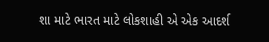શા માટે ભારત માટે લોકશાહી એ એક આદર્શ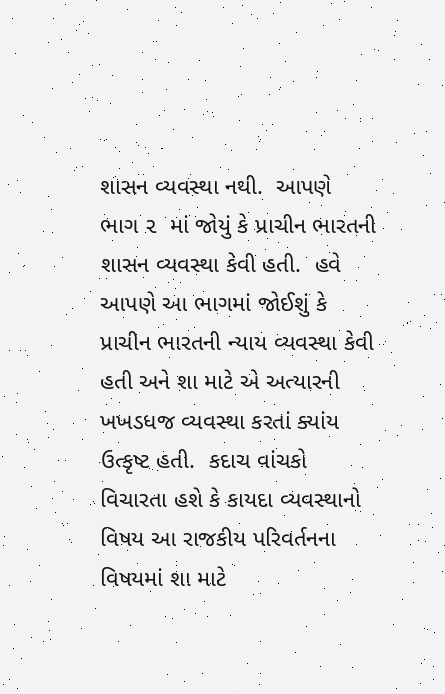શાસન વ્યવસ્થા નથી.  આપણે  ભાગ ૨  માં જોયું કે પ્રાચીન ભારતની શાસન વ્યવસ્થા કેવી હતી.  હવે આપણે આ ભાગમાં જોઈશું કે પ્રાચીન ભારતની ન્યાય વ્યવસ્થા કેવી હતી અને શા માટે એ અત્યારની ખખડધજ વ્યવસ્થા કરતાં ક્યાંય ઉત્કૃષ્ટ હતી.  કદાચ વાંચકો વિચારતા હશે કે કાયદા વ્યવસ્થાનો વિષય આ રાજકીય પરિવર્તનના વિષયમાં શા માટે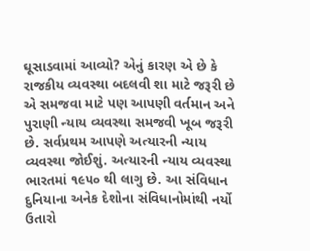ઘૂસાડવામાં આવ્યો? એનું કારણ એ છે કે રાજકીય વ્યવસ્થા બદલવી શા માટે જરૂરી છે એ સમજવા માટે પણ આપણી વર્તમાન અને પુરાણી ન્યાય વ્યવસ્થા સમજવી ખૂબ જરૂરી છે. સર્વપ્રથમ આપણે અત્યારની ન્યાય વ્યવસ્થા જોઈશું. અત્યારની ન્યાય વ્યવસ્થા ભારતમાં ૧૯૫૦ થી લાગુ છે. આ સંવિધાન દુનિયાના અનેક દેશોના સંવિધાનોમાંથી નર્યો ઉતારો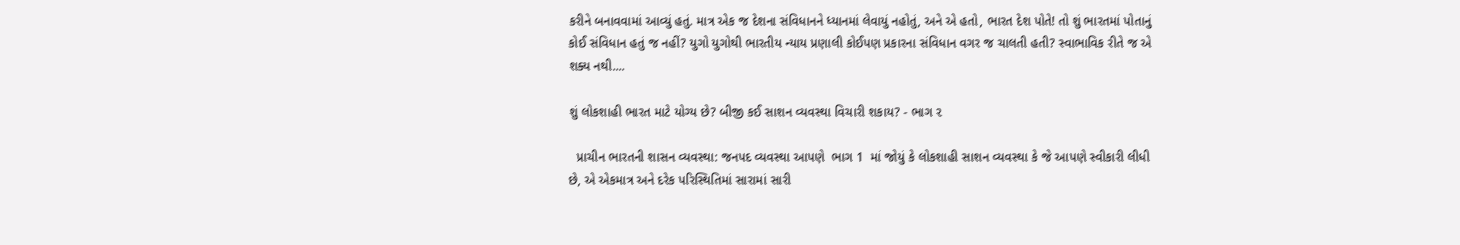કરીને બનાવવામાં આવ્યું હતું. માત્ર એક જ દેશના સંવિધાનને ધ્યાનમાં લેવાયું નહોતું, અને એ હતો, ભારત દેશ પોતે! તો શું ભારતમાં પોતાનું કોઈ સંવિધાન હતું જ નહીં? યુગો યુગોથી ભારતીય ન્યાય પ્રણાલી કોઈપણ પ્રકારના સંવિધાન વગર જ ચાલતી હતી? સ્વાભાવિક રીતે જ એ શક્ય નથી....

શું લોકશાહી ભારત માટે યોગ્ય છે? બીજી કઈ સાશન વ્યવસ્થા વિચારી શકાય? - ભાગ ૨

  પ્રાચીન ભારતની શાસન વ્યવસ્થા: જનપદ વ્યવસ્થા આપણે  ભાગ 1  માં જોયું કે લોકશાહી સાશન વ્યવસ્થા કે જે આપણે સ્વીકારી લીધી છે, એ એકમાત્ર અને દરેક પરિસ્થિતિમાં સારામાં સારી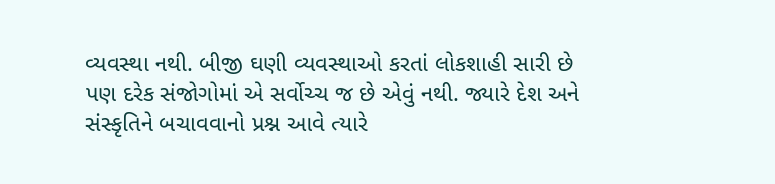વ્યવસ્થા નથી. બીજી ઘણી વ્યવસ્થાઓ કરતાં લોકશાહી સારી છે પણ દરેક સંજોગોમાં એ સર્વોચ્ચ જ છે એવું નથી. જ્યારે દેશ અને સંસ્કૃતિને બચાવવાનો પ્રશ્ન આવે ત્યારે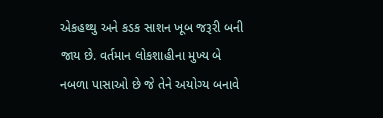એકહથ્થુ અને કડક સાશન ખૂબ જરૂરી બની જાય છે. વર્તમાન લોકશાહીના મુખ્ય બે નબળા પાસાઓ છે જે તેને અયોગ્ય બનાવે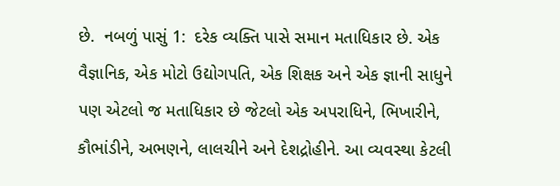છે.  નબળું પાસું 1:  દરેક વ્યક્તિ પાસે સમાન મતાધિકાર છે. એક વૈજ્ઞાનિક, એક મોટો ઉદ્યોગપતિ, એક શિક્ષક અને એક જ્ઞાની સાધુને પણ એટલો જ મતાધિકાર છે જેટલો એક અપરાધિને, ભિખારીને, કૌભાંડીને, અભણને, લાલચીને અને દેશદ્રોહીને. આ વ્યવસ્થા કેટલી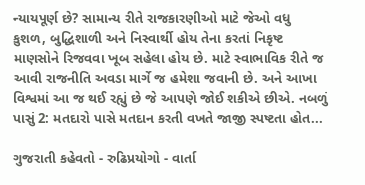ન્યાયપૂર્ણ છે? સામાન્ય રીતે રાજકારણીઓ માટે જેઓ વધુ કુશળ, બુદ્ધિશાળી અને નિસ્વાર્થી હોય તેના કરતાં નિકૃષ્ટ માણસોને રિજવવા ખૂબ સહેલા હોય છે. માટે સ્વાભાવિક રીતે જ આવી રાજનીતિ અવડા માર્ગે જ હમેશા જવાની છે. અને આખા વિશ્વમાં આ જ થઈ રહ્યું છે જે આપણે જોઈ શકીએ છીએ. નબળું પાસું 2: મતદારો પાસે મતદાન કરતી વખતે જાજી સ્પષ્ટતા હોત...

ગુજરાતી કહેવતો - રુઢિપ્રયોગો - વાર્તા